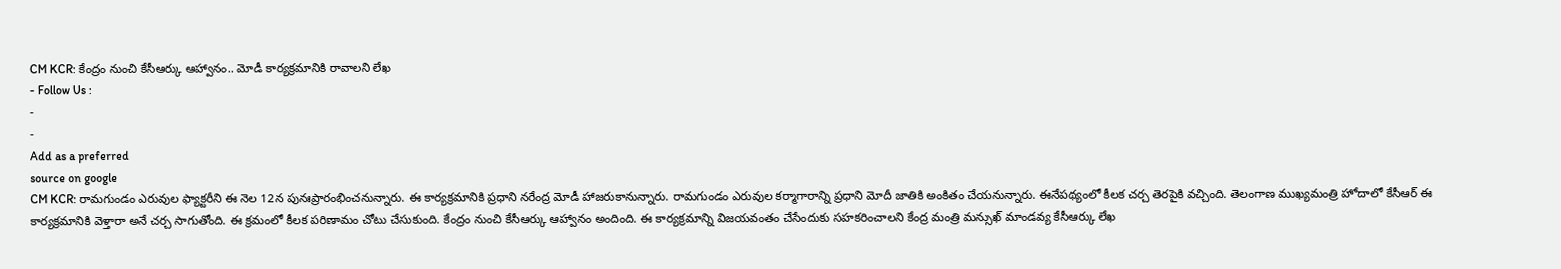CM KCR: కేంద్రం నుంచి కేసీఆర్కు ఆహ్వానం.. మోడీ కార్యక్రమానికి రావాలని లేఖ
- Follow Us :
-
-
Add as a preferred
source on google
CM KCR: రామగుండం ఎరువుల ఫ్యాక్టరీని ఈ నెల 12న పునఃప్రారంభించనున్నారు. ఈ కార్యక్రమానికి ప్రధాని నరేంద్ర మోడీ హాజరుకానున్నారు. రామగుండం ఎరువుల కర్మాగారాన్ని ప్రధాని మోదీ జాతికి అంకితం చేయనున్నారు. ఈనేపథ్యంలో కీలక చర్చ తెరపైకి వచ్చింది. తెలంగాణ ముఖ్యమంత్రి హోదాలో కేసీఆర్ ఈ కార్యక్రమానికి వెళ్తారా అనే చర్చ సాగుతోంది. ఈ క్రమంలో కీలక పరిణామం చోటు చేసుకుంది. కేంద్రం నుంచి కేసీఆర్కు ఆహ్వానం అందింది. ఈ కార్యక్రమాన్ని విజయవంతం చేసేందుకు సహకరించాలని కేంద్ర మంత్రి మన్సుఖ్ మాండవ్య కేసీఆర్కు లేఖ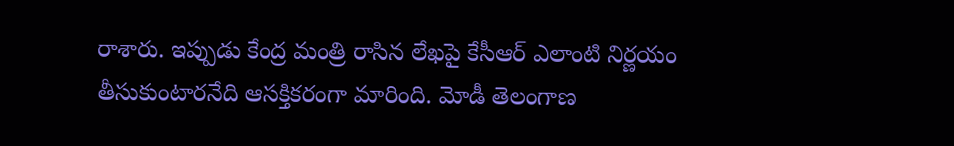రాశారు. ఇప్పుడు కేంద్ర మంత్రి రాసిన లేఖపై కేసీఆర్ ఎలాంటి నిర్ణయం తీసుకుంటారనేది ఆసక్తికరంగా మారింది. మోడీ తెలంగాణ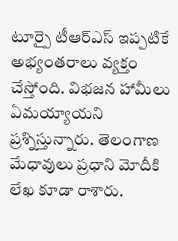టూర్పై టీఆర్ఎస్ ఇప్పటికే అభ్యంతరాలు వ్యక్తం చేస్తోంది. విభజన హామీలు ఏమయ్యాయని ప్రశ్నిస్తున్నారు. తెలంగాణ మేధావులు ప్రధాని మోదీకి లేఖ కూడా రాశారు.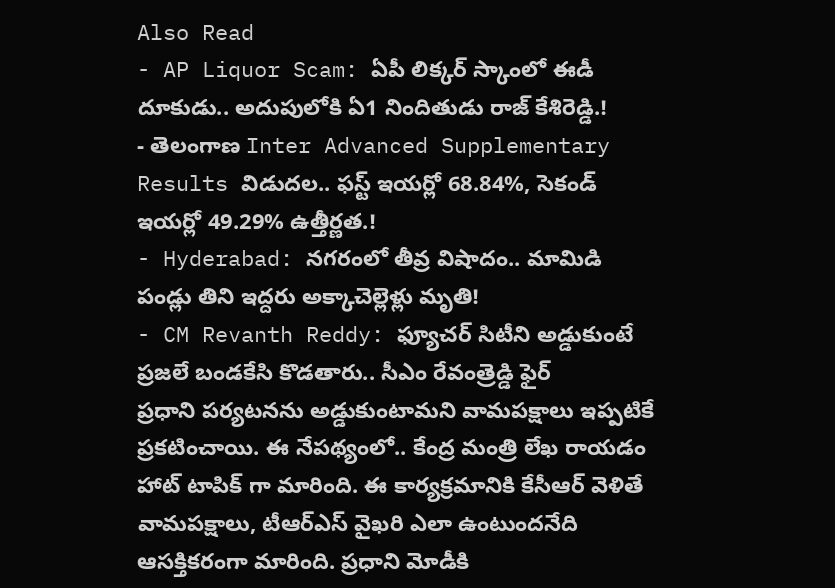Also Read
- AP Liquor Scam: ఏపీ లిక్కర్ స్కాంలో ఈడీ దూకుడు.. అదుపులోకి ఏ1 నిందితుడు రాజ్ కేశిరెడ్డి.!
- తెలంగాణ Inter Advanced Supplementary Results విడుదల.. ఫస్ట్ ఇయర్లో 68.84%, సెకండ్ ఇయర్లో 49.29% ఉత్తీర్ణత.!
- Hyderabad: నగరంలో తీవ్ర విషాదం.. మామిడి పండ్లు తిని ఇద్దరు అక్కాచెల్లెళ్లు మృతి!
- CM Revanth Reddy: ఫ్యూచర్ సిటీని అడ్డుకుంటే ప్రజలే బండకేసి కొడతారు.. సీఎం రేవంత్రెడ్డి ఫైర్
ప్రధాని పర్యటనను అడ్డుకుంటామని వామపక్షాలు ఇప్పటికే ప్రకటించాయి. ఈ నేపథ్యంలో.. కేంద్ర మంత్రి లేఖ రాయడం హాట్ టాపిక్ గా మారింది. ఈ కార్యక్రమానికి కేసీఆర్ వెళితే వామపక్షాలు, టీఆర్ఎస్ వైఖరి ఎలా ఉంటుందనేది ఆసక్తికరంగా మారింది. ప్రధాని మోడీకి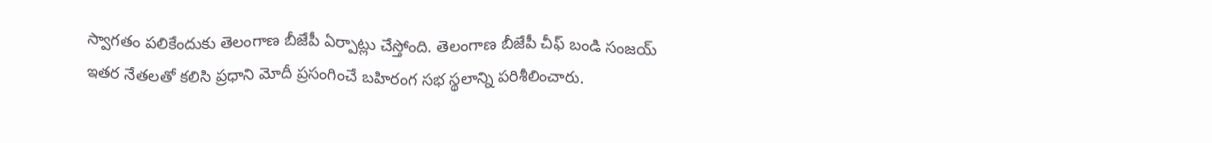స్వాగతం పలికేందుకు తెలంగాణ బీజేపీ ఏర్పాట్లు చేస్తోంది. తెలంగాణ బీజేపీ చీఫ్ బండి సంజయ్ ఇతర నేతలతో కలిసి ప్రధాని మోదీ ప్రసంగించే బహిరంగ సభ స్థలాన్ని పరిశీలించారు.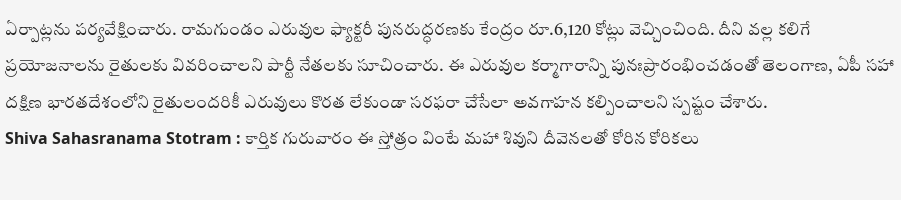ఏర్పాట్లను పర్యవేక్షించారు. రామగుండం ఎరువుల ఫ్యాక్టరీ పునరుద్ధరణకు కేంద్రం రూ.6,120 కోట్లు వెచ్చించింది. దీని వల్ల కలిగే ప్రయోజనాలను రైతులకు వివరించాలని పార్టీ నేతలకు సూచించారు. ఈ ఎరువుల కర్మాగారాన్ని పునఃప్రారంభించడంతో తెలంగాణ, ఏపీ సహా దక్షిణ భారతదేశంలోని రైతులందరికీ ఎరువులు కొరత లేకుండా సరఫరా చేసేలా అవగాహన కల్పించాలని స్పష్టం చేశారు.
Shiva Sahasranama Stotram : కార్తిక గురువారం ఈ స్తోత్రం వింటే మహా శివుని దీవెనలతో కోరిన కోరికలు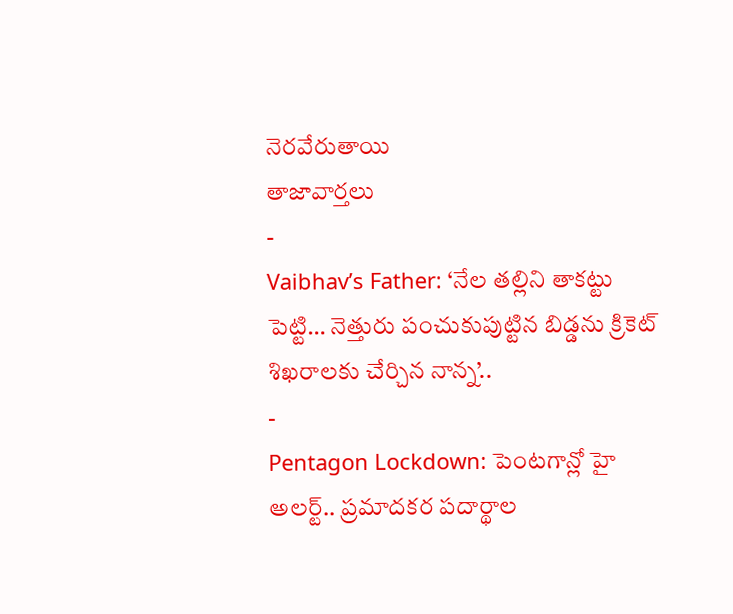నెరవేరుతాయి
తాజావార్తలు
-
Vaibhav’s Father: ‘నేల తల్లిని తాకట్టు పెట్టి… నెత్తురు పంచుకుపుట్టిన బిడ్డను క్రికెట్ శిఖరాలకు చేర్చిన నాన్న’..
-
Pentagon Lockdown: పెంటగాన్లో హై అలర్ట్.. ప్రమాదకర పదార్థాల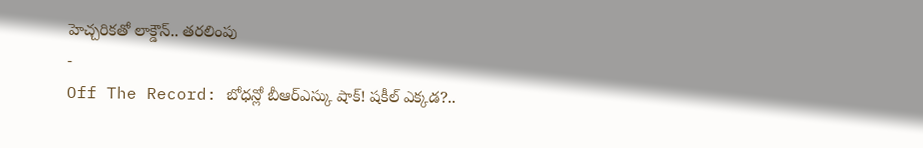హెచ్చరికతో లాక్డౌన్.. తరలింపు
-
Off The Record: బోధన్లో బీఆర్ఎస్కు షాక్! షకీల్ ఎక్కడ?..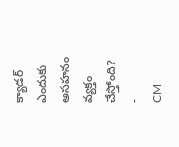క్యాడర్ ఎందుకు అసహనం వ్యక్తం చేస్తోంది?
-
CM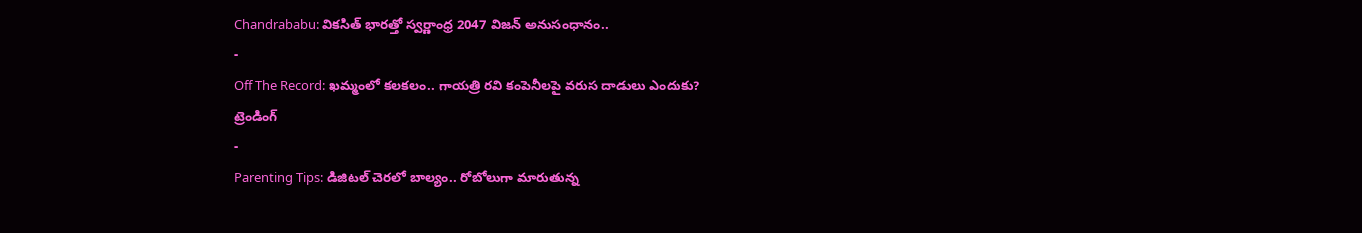Chandrababu: వికసిత్ భారత్తో స్వర్ణాంధ్ర 2047 విజన్ అనుసంధానం..
-
Off The Record: ఖమ్మంలో కలకలం.. గాయత్రి రవి కంపెనీలపై వరుస దాడులు ఎందుకు?
ట్రెండింగ్
-
Parenting Tips: డిజిటల్ చెరలో బాల్యం.. రోబోలుగా మారుతున్న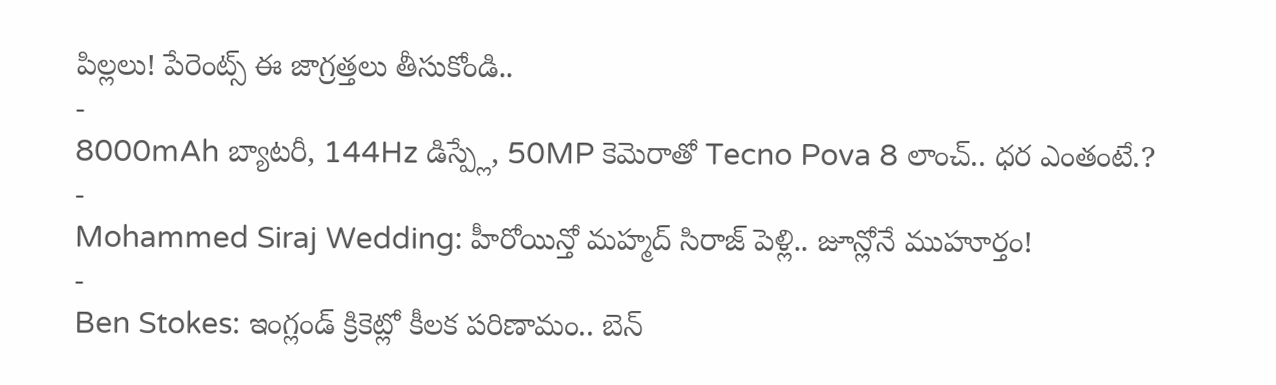పిల్లలు! పేరెంట్స్ ఈ జాగ్రత్తలు తీసుకోండి..
-
8000mAh బ్యాటరీ, 144Hz డిస్ప్లే, 50MP కెమెరాతో Tecno Pova 8 లాంచ్.. ధర ఎంతంటే.?
-
Mohammed Siraj Wedding: హీరోయిన్తో మహ్మద్ సిరాజ్ పెళ్లి.. జూన్లోనే ముహూర్తం!
-
Ben Stokes: ఇంగ్లండ్ క్రికెట్లో కీలక పరిణామం.. బెన్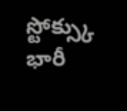స్టోక్స్కు భారీ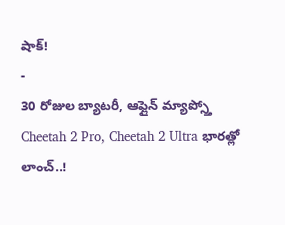షాక్!
-
30 రోజుల బ్యాటరీ, ఆఫ్లైన్ మ్యాప్స్తో Cheetah 2 Pro, Cheetah 2 Ultra భారత్లో లాంచ్..!